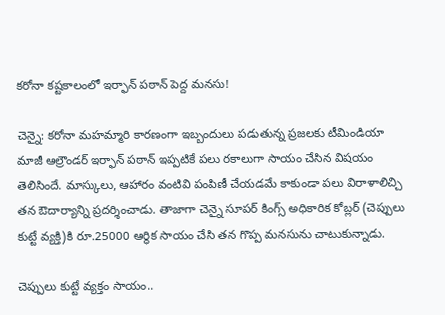కరోనా కష్టకాలంలో ఇర్ఫాన్ పఠాన్ పెద్ద మనసు!

చెన్నై: కరోనా మహమ్మారి కారణంగా ఇబ్బందులు పడుతున్న ప్రజలకు టీమిండియా మాజీ ఆల్రౌండర్ ఇర్ఫాన్ పఠాన్ ఇప్పటికే పలు రకాలుగా సాయం చేసిన విషయం తెలిసిందే. మాస్కులు, ఆహారం వంటివి పంపిణీ చేయడమే కాకుండా పలు విరాళాలిచ్చి తన ఔదార్యాన్ని ప్రదర్శించాడు. తాజాగా చెన్నై సూపర్ కింగ్స్ అధికారిక కోబ్లర్ (చెప్పులు కుట్టే వ్యక్తి)కి రూ.25000 ఆర్థిక సాయం చేసి తన గొప్ప మనసును చాటుకున్నాడు.

చెప్పులు కుట్టే వ్యక్తం సాయం..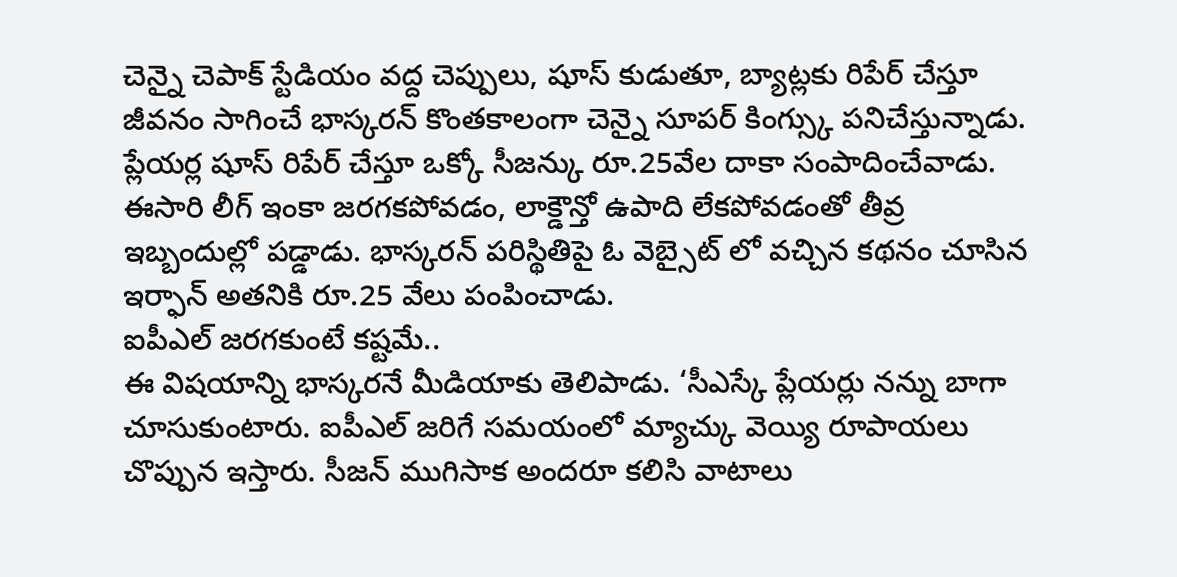చెన్నై చెపాక్ స్టేడియం వద్ద చెప్పులు, షూస్ కుడుతూ, బ్యాట్లకు రిపేర్ చేస్తూ జీవనం సాగించే భాస్కరన్ కొంతకాలంగా చెన్నై సూపర్ కింగ్స్కు పనిచేస్తున్నాడు. ప్లేయర్ల షూస్ రిపేర్ చేస్తూ ఒక్కో సీజన్కు రూ.25వేల దాకా సంపాదించేవాడు. ఈసారి లీగ్ ఇంకా జరగకపోవడం, లాక్డౌన్తో ఉపాది లేకపోవడంతో తీవ్ర ఇబ్బందుల్లో పడ్డాడు. భాస్కరన్ పరిస్థితిపై ఓ వెబ్సైట్ లో వచ్చిన కథనం చూసిన ఇర్ఫాన్ అతనికి రూ.25 వేలు పంపించాడు.
ఐపీఎల్ జరగకుంటే కష్టమే..
ఈ విషయాన్ని భాస్కరనే మీడియాకు తెలిపాడు. ‘సీఎస్కే ప్లేయర్లు నన్ను బాగా చూసుకుంటారు. ఐపీఎల్ జరిగే సమయంలో మ్యాచ్కు వెయ్యి రూపాయలు చొప్పున ఇస్తారు. సీజన్ ముగిసాక అందరూ కలిసి వాటాలు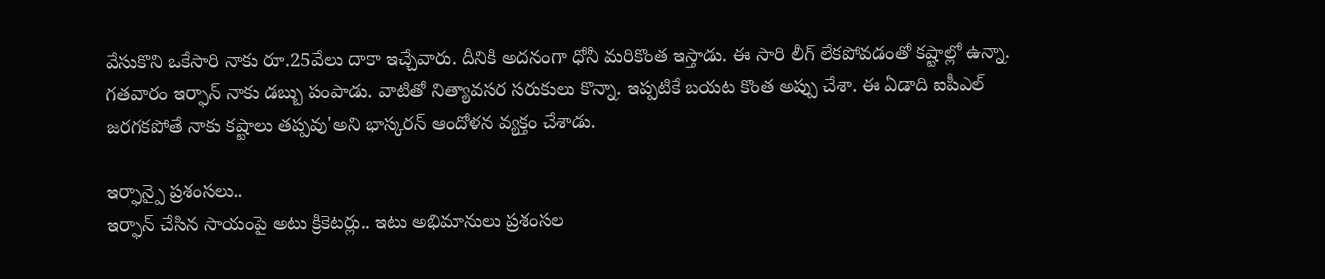వేసుకొని ఒకేసారి నాకు రూ.25వేలు దాకా ఇచ్చేవారు. దీనికి అదనంగా ధోనీ మరికొంత ఇస్తాడు. ఈ సారి లీగ్ లేకపోవడంతో కష్టాల్లో ఉన్నా. గతవారం ఇర్ఫాన్ నాకు డబ్బు పంపాడు. వాటితో నిత్యావసర సరుకులు కొన్నా. ఇప్పటికే బయట కొంత అప్పు చేశా. ఈ ఏడాది ఐపీఎల్ జరగకపోతే నాకు కష్టాలు తప్పవు'అని భాస్కరన్ ఆందోళన వ్యక్తం చేశాడు.

ఇర్ఫాన్పై ప్రశంసలు..
ఇర్ఫాన్ చేసిన సాయంపై అటు క్రికెటర్లు.. ఇటు అభిమానులు ప్రశంసల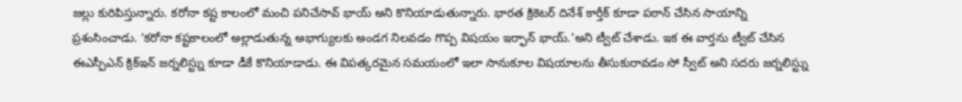జల్లు కురిపిస్తున్నారు. కరోనా కష్ట కాలంలో మంచి పనిచేసావ్ భాయ్ అని కొనియాడుతున్నారు. భారత క్రికెటర్ దినేశ్ కార్తీక్ కూడా పఠాన్ చేసిన సాయాన్ని ప్రశంసించాడు. ‘కరోనా కష్టకాలంలో అల్లాడుతున్న అభాగ్యులకు అండగ నిలవడం గొప్ప విషయం ఇర్ఫాన్ భాయ్.'అని ట్వీట్ చేశాడు. ఇక ఈ వార్తను ట్వీట్ చేసిన ఈఎస్పీఎన్ క్రిక్ఇన్ జర్నలిస్ట్ను కూడా డీకే కొనియాడాడు. ఈ విపత్కరమైన సమయంలో ఇలా సానుకూల విషయాలను తీసుకురావడం సో స్వీట్ అని సదరు జర్నలిస్ట్ను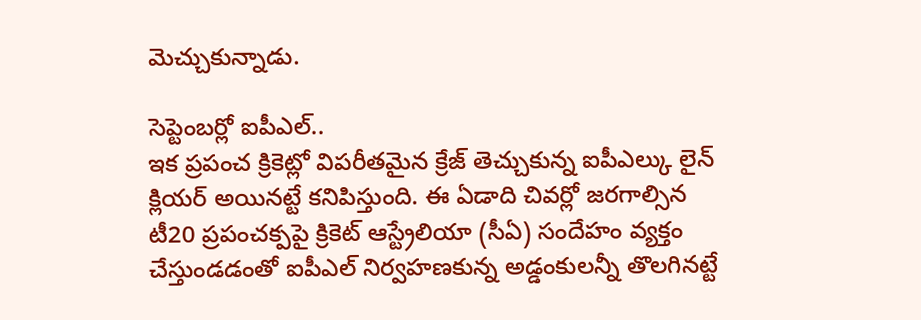మెచ్చుకున్నాడు.

సెప్టెంబర్లో ఐపీఎల్..
ఇక ప్రపంచ క్రికెట్లో విపరీతమైన క్రేజ్ తెచ్చుకున్న ఐపీఎల్కు లైన్ క్లియర్ అయినట్టే కనిపిస్తుంది. ఈ ఏడాది చివర్లో జరగాల్సిన టీ20 ప్రపంచక్పపై క్రికెట్ ఆస్ట్రేలియా (సీఏ) సందేహం వ్యక్తం చేస్తుండడంతో ఐపీఎల్ నిర్వహణకున్న అడ్డంకులన్నీ తొలగినట్టే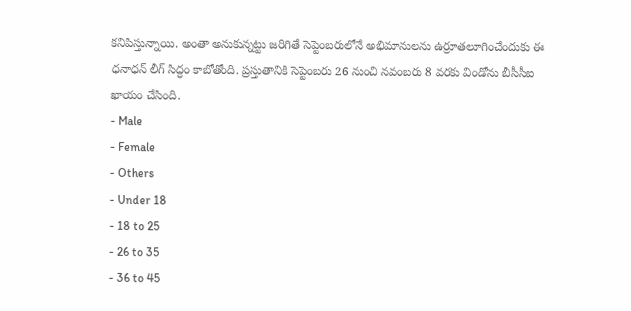కనిపిస్తున్నాయి. అంతా అనుకున్నట్టు జరిగితే సెప్టెంబరులోనే అభిమానులను ఉర్రూతలూగించేందుకు ఈ ధనాధన్ లీగ్ సిద్ధం కాబోతోంది. ప్రస్తుతానికి సెప్టెంబరు 26 నుంచి నవంబరు 8 వరకు విండోను బీసీసీఐ ఖాయం చేసింది.
- Male
- Female
- Others
- Under 18
- 18 to 25
- 26 to 35
- 36 to 45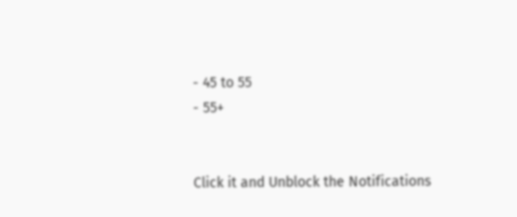- 45 to 55
- 55+


Click it and Unblock the Notifications